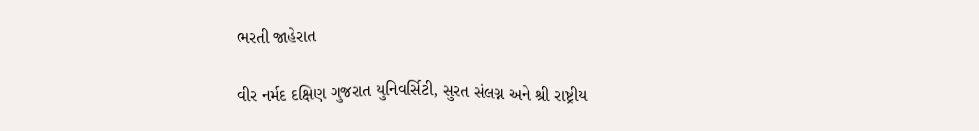ભરતી જાહેરાત

વીર નર્મદ દક્ષિણ ગુજરાત યુનિવર્સિટી, સુરત સંલગ્ન અને શ્રી રાષ્ટ્રીય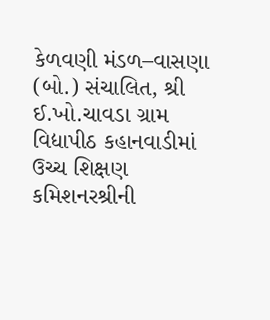કેળવણી મંડળ–વાસણા (બો.) સંચાલિત, શ્રી ઈ.ખો.ચાવડા ગ્રામ વિદ્યાપીઠ કહાનવાડીમાં ઉચ્ચ શિક્ષણ કમિશનરશ્રીની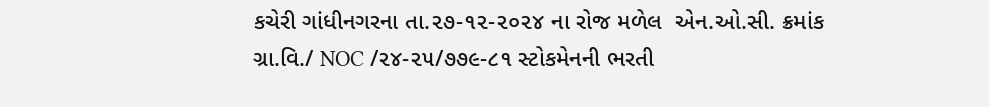કચેરી ગાંધીનગરના તા.૨૭-૧૨-૨૦૨૪ ના રોજ મળેલ  એન.ઓ.સી. ક્રમાંક  ગ્રા.વિ./ NOC /૨૪-૨૫/૭૭૯-૮૧ સ્ટોકમેનની ભરતી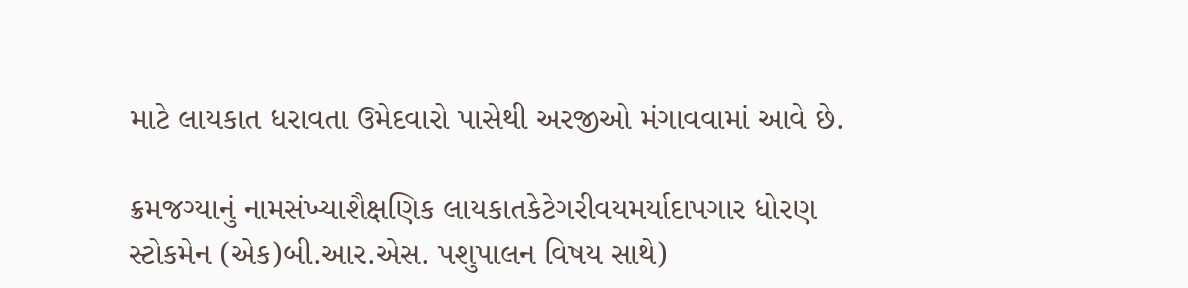માટે લાયકાત ધરાવતા ઉમેદવારો પાસેથી અરજીઓ મંગાવવામાં આવે છે.

ક્રમજગ્યાનું નામસંખ્યાશૈક્ષણિક લાયકાતકેટેગરીવયમર્યાદાપગાર ધોરણ
સ્ટોકમેન (એક)બી.આર.એસ. પશુપાલન વિષય સાથે)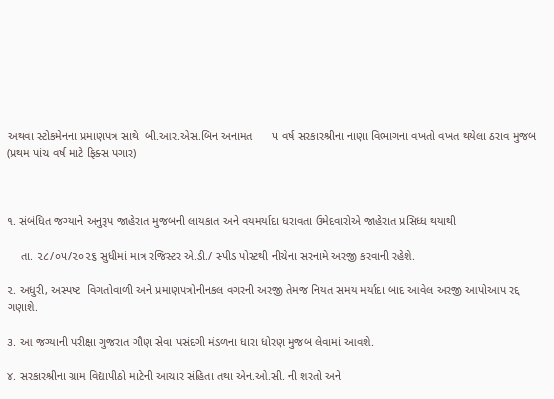અથવા સ્ટોકમેનના પ્રમાણપત્ર સાથે  બી.આર.એસ.બિન અનામત      ૫ વર્ષ સરકારશ્રીના નાણા વિભાગના વખતો વખત થયેલા ઠરાવ મુજબ (પ્રથમ પાંચ વર્ષ માટે ફિક્સ પગાર)



૧. સંબંધિત જગ્યાને અનુરૂપ જાહેરાત મુજબની લાયકાત અને વયમર્યાદા ધરાવતા ઉમેદવારોએ જાહેરાત પ્રસિધ્ધ થયાથી

    તા. ૨૮/૦૫/૨૦૨૬ સુધીમાં માત્ર રજિસ્ટર એ.ડી./ સ્પીડ પોસ્ટથી નીચેના સરનામે અરજી કરવાની રહેશે.

૨. અધુરી, અસ્પષ્ટ  વિગતોવાળી અને પ્રમાણપત્રોનીનકલ વગરની અરજી તેમજ નિયત સમય મર્યાદા બાદ આવેલ અરજી આપોઆપ રદ્દ ગણાશે.

૩. આ જગ્યાની પરીક્ષા ગુજરાત ગૌણ સેવા પસંદગી મંડળના ધારા ધોરણ મુજબ લેવામાં આવશે.

૪. સરકારશ્રીના ગ્રામ વિદ્યાપીઠો માટેની આચાર સંહિતા તથા એન.ઓ.સી. ની શરતો અને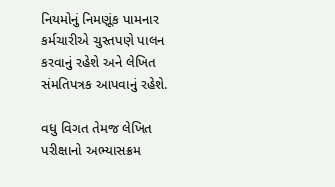નિયમોનું નિમણૂંક પામનાર કર્મચારીએ ચુસ્તપણે પાલન કરવાનું રહેશે અને લેખિત સંમતિપત્રક આપવાનું રહેશે.

વધુ વિગત તેમજ લેખિત પરીક્ષાનો અભ્યાસક્રમ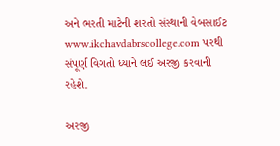અને ભરતી માટેની શરતો સંસ્થાની વેબસાઈટ   www.ikchavdabrscollege.com પરથી સંપૂર્ણ વિગતો ધ્યાને લઈ અરજી કરવાની રહેશે.

અરજી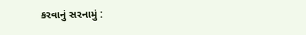કરવાનું સરનામું :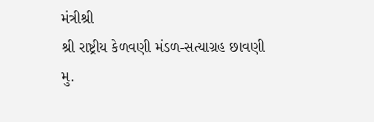મંત્રીશ્રી
શ્રી રાષ્ટ્રીય કેળવણી મંડળ-સત્યાગ્રહ છાવણી
મુ.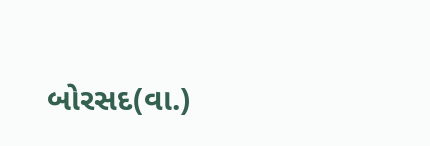બોરસદ(વા.)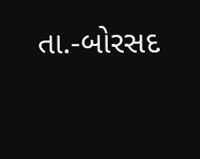તા.-બોરસદ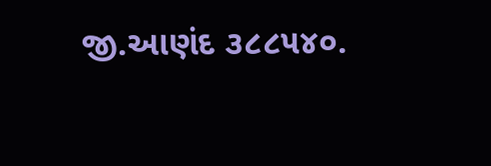જી.આણંદ ૩૮૮૫૪૦.